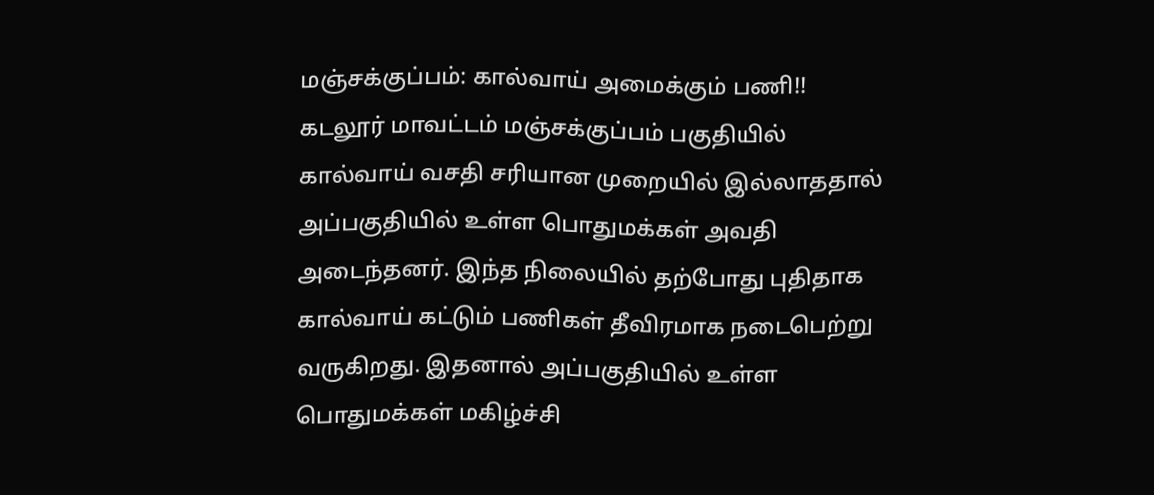மஞ்சக்குப்பம்: கால்வாய் அமைக்கும் பணி!!
கடலூர் மாவட்டம் மஞ்சக்குப்பம் பகுதியில் கால்வாய் வசதி சரியான முறையில் இல்லாததால் அப்பகுதியில் உள்ள பொதுமக்கள் அவதி அடைந்தனர். இந்த நிலையில் தற்போது புதிதாக கால்வாய் கட்டும் பணிகள் தீவிரமாக நடைபெற்று வருகிறது. இதனால் அப்பகுதியில் உள்ள பொதுமக்கள் மகிழ்ச்சி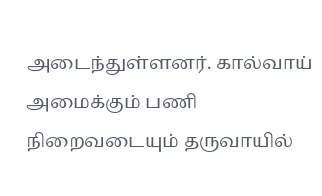அடைந்துள்ளனர். கால்வாய் அமைக்கும் பணி நிறைவடையும் தருவாயில்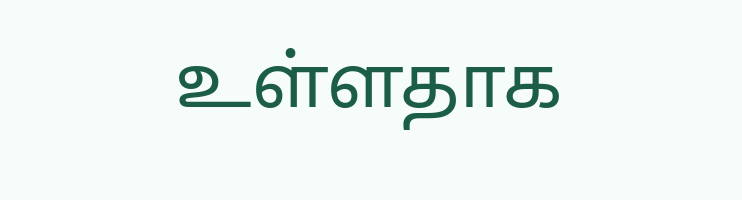உள்ளதாக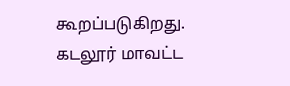கூறப்படுகிறது.
கடலூர் மாவட்ட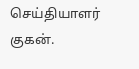செய்தியாளர் குகன்.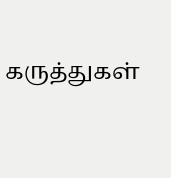கருத்துகள்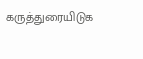கருத்துரையிடுக